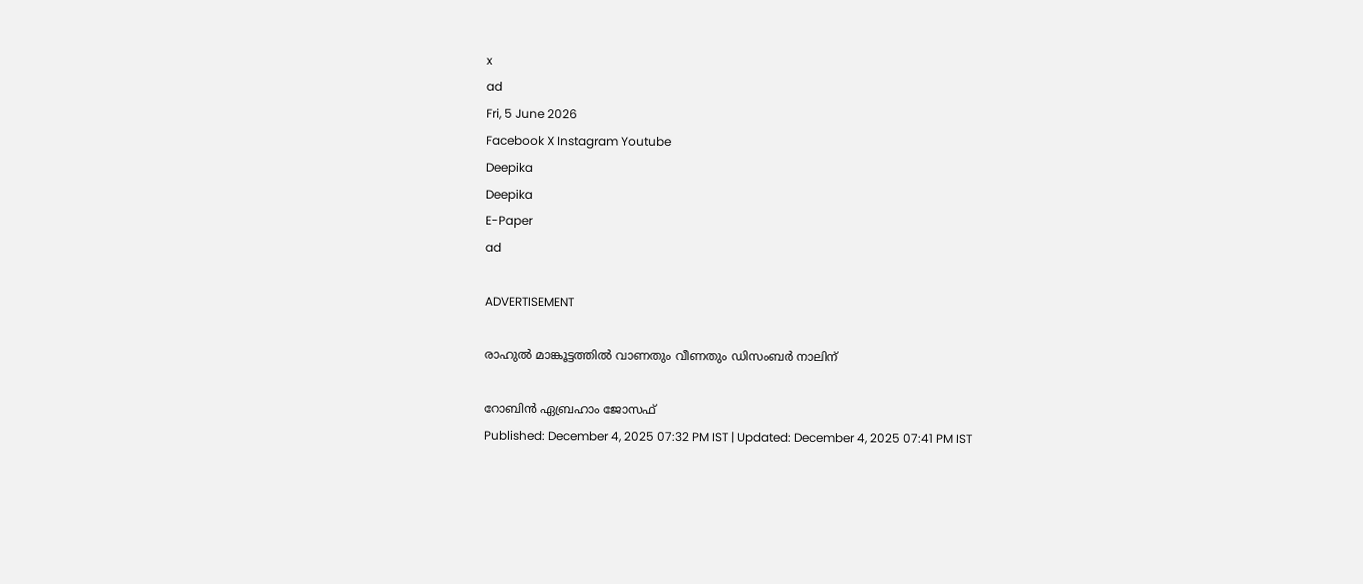x
ad
Fri, 5 June 2026
Facebook X Instagram Youtube
Deepika
Deepika
E-Paper
ad

ADVERTISEMENT

രാഹുൽ മാങ്കൂട്ടത്തിൽ വാണതും വീണതും ഡിസംബർ നാലിന്

റോബിന്‍ ഏബ്രഹാം ജോസഫ്
Published: December 4, 2025 07:32 PM IST | Updated: December 4, 2025 07:41 PM IST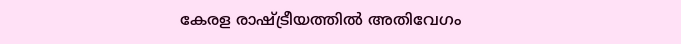കേരള രാഷ്ട്രീയത്തില്‍ അതിവേഗം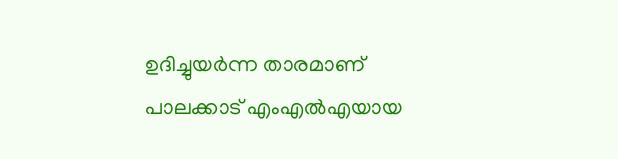ഉദിച്ചുയര്‍ന്ന താരമാണ് പാലക്കാട് എംഎല്‍എയായ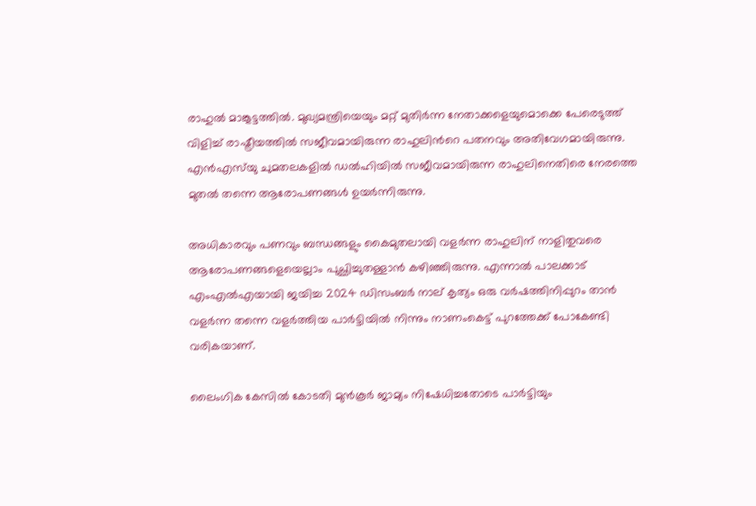രാഹുല്‍ മാങ്കൂട്ടത്തില്‍. മുഖ്യമന്ത്രിയെയും മറ്റ് മുതിര്‍ന്ന നേതാക്കളെയുമൊക്കെ പേരെടുത്ത് വിളിച്ച് രാഷ്ട്രീയത്തില്‍ സജീവമായിരുന്ന രാഹുലിന്‍റെ പതനവും അതിവേഗമായിരുന്നു. എന്‍എസ്‌യു ചുമതലകളില്‍ ഡല്‍ഹിയില്‍ സജീവമായിരുന്ന രാഹുലിനെതിരെ നേരത്തെ മുതല്‍ തന്നെ ആരോപണങ്ങള്‍ ഉയര്‍ന്നിരുന്നു.

അധികാരവും പണവും ബന്ധങ്ങളും കൈമുതലായി വളര്‍ന്ന രാഹുലിന് നാളിതുവരെ ആരോപണങ്ങളെയെല്ലാം പുച്ഛിച്ചുതള്ളാന്‍ കഴിഞ്ഞിരുന്നു. എന്നാല്‍ പാലക്കാട് എംഎല്‍എയായി ജയിച്ച 2024 ഡിസംബര്‍ നാല് കൃത്യം ഒരു വര്‍ഷത്തിനിപ്പുറം താന്‍ വളര്‍ന്ന തന്നെ വളര്‍ത്തിയ പാര്‍ട്ടിയില്‍ നിന്നും നാണംകെട്ട് പുറത്തേക്ക് പോകേണ്ടി വരികയാണ്.

ലൈംഗിക കേസില്‍ കോടതി മുന്‍കൂര്‍ ജാമ്യം നിഷേധിച്ചതോടെ പാര്‍ട്ടിയും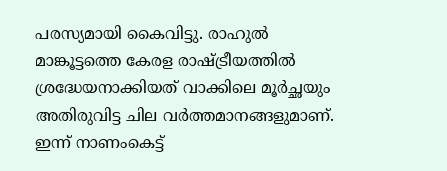പരസ്യമായി കൈവിട്ടു. രാഹുല്‍ മാങ്കൂട്ടത്തെ കേരള രാഷ്ട്രീയത്തില്‍ ശ്രദ്ധേയനാക്കിയത് വാക്കിലെ മൂര്‍ച്ഛയും അതിരുവിട്ട ചില വര്‍ത്തമാനങ്ങളുമാണ്. ഇന്ന് നാണംകെട്ട്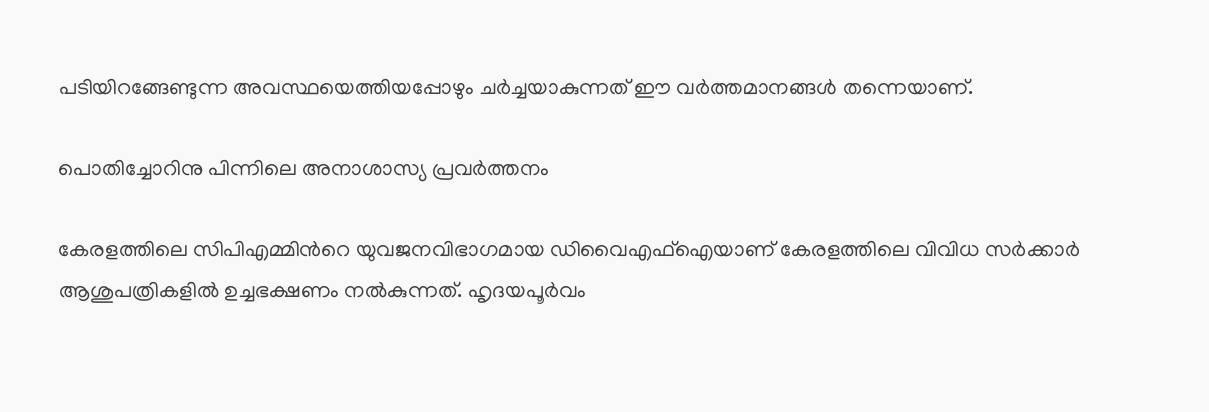പടിയിറങ്ങേണ്ടുന്ന അവസ്ഥയെത്തിയപ്പോഴും ചര്‍ച്ചയാകുന്നത് ഈ വര്‍ത്തമാനങ്ങള്‍ തന്നെയാണ്.

പൊതിച്ചോറിനു പിന്നിലെ അനാശാസ്യ പ്രവര്‍ത്തനം

കേരളത്തിലെ സിപിഎമ്മിന്‍റെ യുവജനവിഭാഗമായ ഡിവൈഎഫ്‌ഐയാണ് കേരളത്തിലെ വിവിധ സര്‍ക്കാര്‍ ആശുപത്രികളില്‍ ഉച്ചഭക്ഷണം നല്‍കുന്നത്. ഹൃദയപൂര്‍വം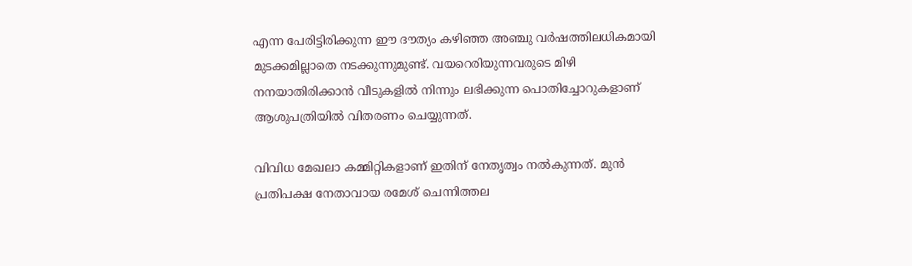എന്ന പേരിട്ടിരിക്കുന്ന ഈ ദൗത്യം കഴിഞ്ഞ അഞ്ചു വര്‍ഷത്തിലധികമായി മുടക്കമില്ലാതെ നടക്കുന്നുമുണ്ട്. വയറെരിയുന്നവരുടെ മിഴി നനയാതിരിക്കാന്‍ വീടുകളില്‍ നിന്നും ലഭിക്കുന്ന പൊതിച്ചോറുകളാണ് ആശുപത്രിയില്‍ വിതരണം ചെയ്യുന്നത്.

വിവിധ മേഖലാ കമ്മിറ്റികളാണ് ഇതിന് നേതൃത്വം നല്‍കുന്നത്. മുന്‍ പ്രതിപക്ഷ നേതാവായ രമേശ് ചെന്നിത്തല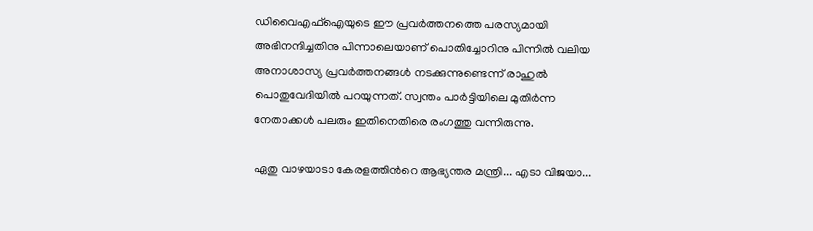ഡിവൈഎഫ്‌ഐയുടെ ഈ പ്രവര്‍ത്തനത്തെ പരസ്യമായി അഭിനന്ദിച്ചതിനു പിന്നാലെയാണ് പൊതിച്ചോറിനു പിന്നില്‍ വലിയ അനാശാസ്യ പ്രവര്‍ത്തനങ്ങള്‍ നടക്കുന്നുണ്ടെന്ന് രാഹുല്‍ പൊതുവേദിയില്‍ പറയുന്നത്. സ്വന്തം പാര്‍ട്ടിയിലെ മുതിര്‍ന്ന നേതാക്കള്‍ പലരും ഇതിനെതിരെ രംഗത്തു വന്നിരുന്നു.

ഏതു വാഴയാടാ കേരളത്തിന്‍റെ ആഭ്യന്തര മന്ത്രി... എടാ വിജയാ...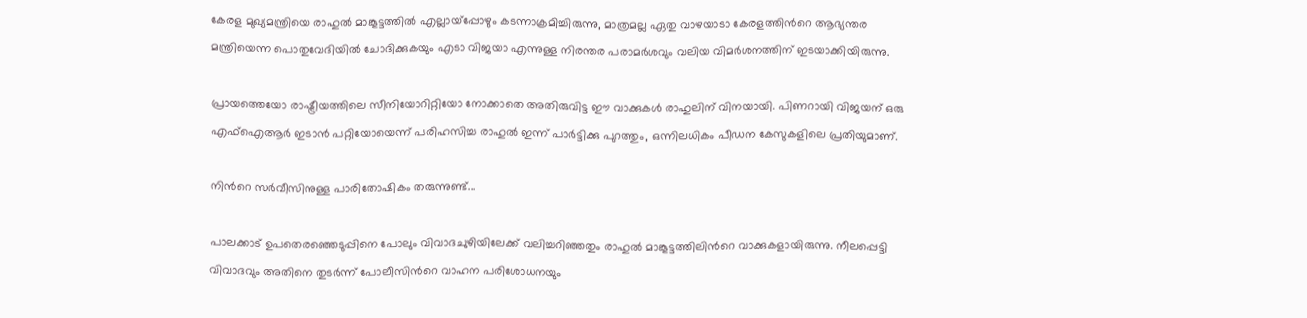കേരള മുഖ്യമന്ത്രിയെ രാഹുല്‍ മാങ്കൂട്ടത്തില്‍ എല്ലായ്‌പ്പോഴും കടന്നാക്രമിച്ചിരുന്നു, മാത്രമല്ല ഏതു വാഴയാടാ കേരളത്തിന്‍റെ ആഭ്യന്തര മന്ത്രിയെന്ന പൊതുവേദിയില്‍ ചോദിക്കുകയും എടാ വിജയാ എന്നുള്ള നിരന്തര പരാമര്‍ശവും വലിയ വിമര്‍ശനത്തിന് ഇടയാക്കിയിരുന്നു.

പ്രായത്തെയോ രാഷ്ട്രീയത്തിലെ സീനിയോറിറ്റിയോ നോക്കാതെ അതിരുവിട്ട ഈ വാക്കുകള്‍ രാഹുലിന് വിനയായി. പിണറായി വിജയന് ഒരു എഫ്‌ഐആര്‍ ഇടാന്‍ പറ്റിയോയെന്ന് പരിഹസിച്ച രാഹുല്‍ ഇന്ന് പാര്‍ട്ടിക്കു പുറത്തും, ഒന്നിലധികം പീഡന കേസുകളിലെ പ്രതിയുമാണ്.

നിന്‍റെ സര്‍വീസിനുള്ള പാരിതോഷികം തരുന്നുണ്ട്...

പാലക്കാട് ഉപതെരഞ്ഞെടുപ്പിനെ പോലും വിവാദചുഴിയിലേക്ക് വലിച്ചറിഞ്ഞതും രാഹുല്‍ മാങ്കൂട്ടത്തിലിന്‍റെ വാക്കുകളായിരുന്നു. നീലപ്പെട്ടി വിവാദവും അതിനെ തുടര്‍ന്ന് പോലീസിന്‍റെ വാഹന പരിശോധനയും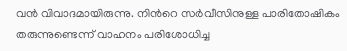വൻ വിവാദമായിരുന്നു. നിന്‍റെ സര്‍വീസിനുള്ള പാരിതോഷികം തരുന്നുണ്ടെന്ന് വാഹനം പരിശോധിച്ച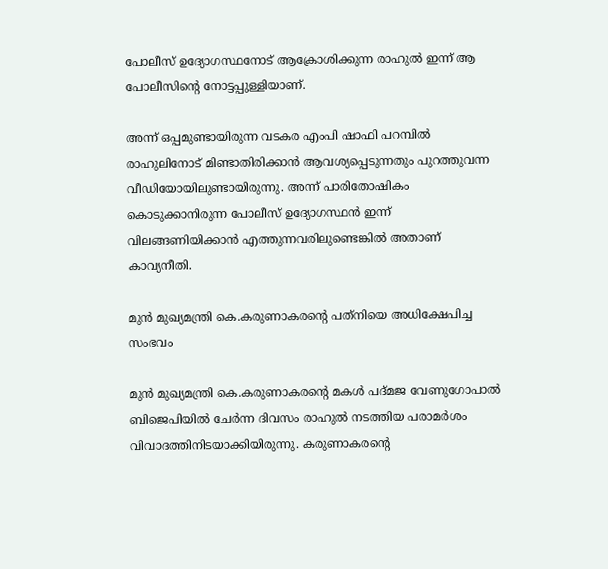പോലീസ് ഉദ്യോഗസ്ഥനോട് ആക്രോശിക്കുന്ന രാഹുല്‍ ഇന്ന് ആ പോലീസിന്‍റെ നോട്ടപ്പുള്ളിയാണ്.

അന്ന് ഒപ്പമുണ്ടായിരുന്ന വടകര എംപി ഷാഫി പറമ്പില്‍ രാഹുലിനോട് മിണ്ടാതിരിക്കാന്‍ ആവശ്യപ്പെടുന്നതും പുറത്തുവന്ന വീഡിയോയിലുണ്ടായിരുന്നു. അന്ന് പാരിതോഷികം കൊടുക്കാനിരുന്ന പോലീസ് ഉദ്യോഗസ്ഥന്‍ ഇന്ന് വിലങ്ങണിയിക്കാന്‍ എത്തുന്നവരിലുണ്ടെങ്കില്‍ അതാണ് കാവ്യനീതി.

മുന്‍ മുഖ്യമന്ത്രി കെ.കരുണാകരന്‍റെ പത്‌നിയെ അധിക്ഷേപിച്ച സംഭവം

മുന്‍ മുഖ്യമന്ത്രി കെ.കരുണാകരന്‍റെ മകള്‍ പദ്മജ വേണുഗോപാല്‍ ബിജെപിയില്‍ ചേര്‍ന്ന ദിവസം രാഹുല്‍ നടത്തിയ പരാമര്‍ശം വിവാദത്തിനിടയാക്കിയിരുന്നു. കരുണാകരന്‍റെ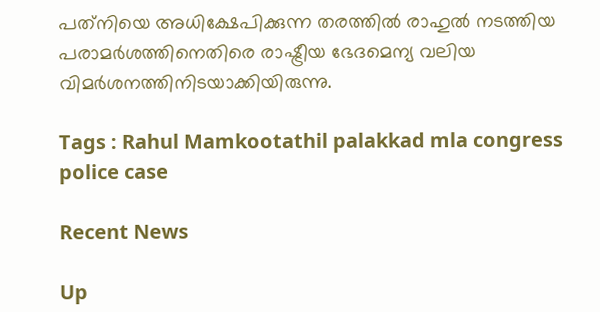പത്‌നിയെ അധിക്ഷേപിക്കുന്ന തരത്തില്‍ രാഹുല്‍ നടത്തിയ പരാമര്‍ശത്തിനെതിരെ രാഷ്ട്രീയ ഭേദമെന്യ വലിയ വിമര്‍ശനത്തിനിടയാക്കിയിരുന്നു.

Tags : Rahul Mamkootathil palakkad mla congress police case

Recent News

Up